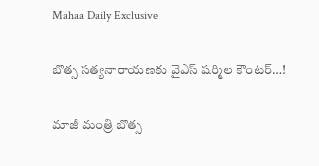Mahaa Daily Exclusive

బొత్స సత్యనారాయణకు వైఎస్‌ షర్మిల కౌంటర్‌…!

మాజీ మంత్రి బొత్స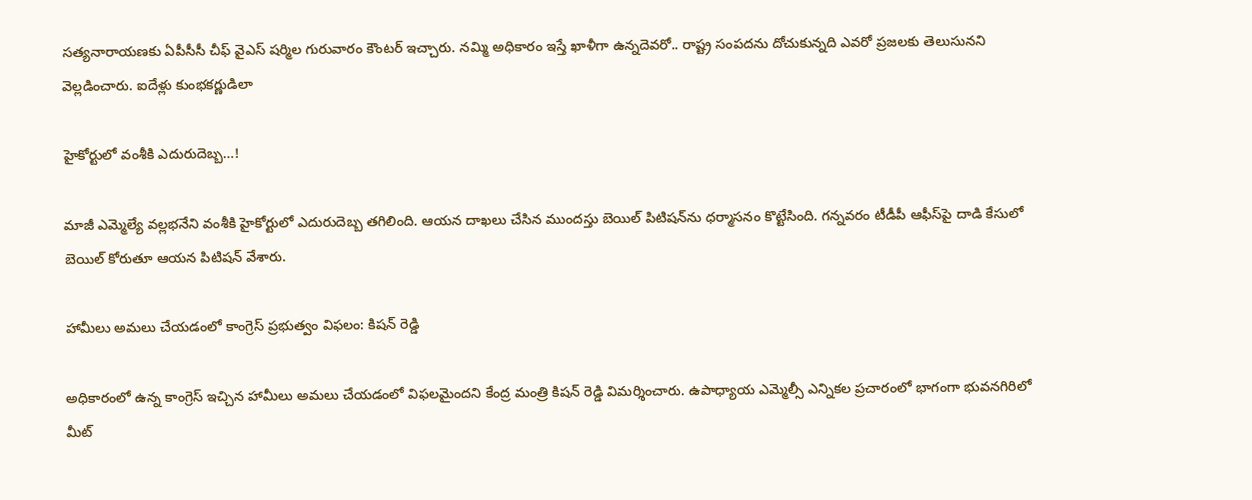సత్యనారాయణకు ఏపీసీసీ చీఫ్ వైఎస్‌ షర్మిల గురువారం కౌంటర్‌ ఇచ్చారు. నమ్మి అధికారం ఇస్తే ఖాళీగా ఉన్నదెవరో.. రాష్ట్ర సంపదను దోచుకున్నది ఎవరో ప్రజలకు తెలుసునని వెల్లడించారు. ఐదేళ్లు కుంభకర్ణుడిలా

హైకోర్టులో వంశీకి ఎదురుదెబ్బ…!

మాజీ ఎమ్మెల్యే వల్లభనేని వంశీకి హైకోర్టులో ఎదురుదెబ్బ తగిలింది. ఆయన దాఖలు చేసిన ముందస్తు బెయిల్ పిటిషన్‌ను ధర్మాసనం కొట్టేసింది. గన్నవరం టీడీపీ ఆఫీస్‌పై దాడి కేసులో బెయిల్ కోరుతూ ఆయన పిటిషన్ వేశారు.

హామీలు అమలు చేయడంలో కాంగ్రెస్ ప్రభుత్వం విఫలం: కిషన్ రెడ్డి

అధికారంలో ఉన్న కాంగ్రెస్ ఇచ్చిన హామీలు అమలు చేయడంలో విఫలమైందని కేంద్ర మంత్రి కిషన్ రెడ్డి విమర్శించారు. ఉపాధ్యాయ ఎమ్మెల్సీ ఎన్నికల ప్రచారంలో భాగంగా భువనగిరిలో మీట్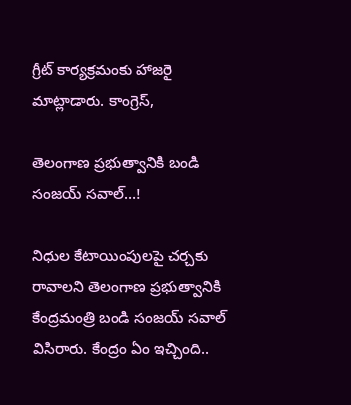గ్రీట్ కార్యక్రమంకు హాజరై మాట్లాడారు. కాంగ్రెస్,

తెలంగాణ ప్రభుత్వానికి బండి సంజయ్‌ సవాల్‌…!

నిధుల కేటాయింపులపై చర్చకు రావాలని తెలంగాణ ప్రభుత్వానికి కేంద్రమంత్రి బండి సంజయ్‌ సవాల్‌ విసిరారు. కేంద్రం ఏం ఇచ్చింది..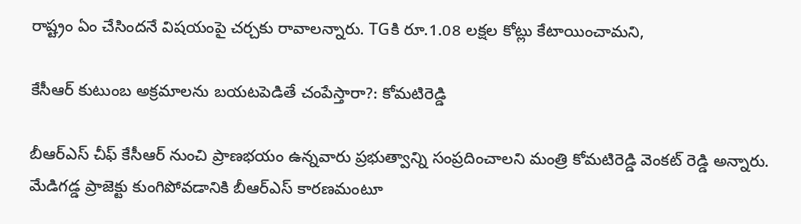రాష్ట్రం ఏం చేసిందనే విషయంపై చర్చకు రావాలన్నారు. TGకి రూ.1.08 లక్షల కోట్లు కేటాయించామని,

కేసీఆర్ కుటుంబ అక్రమాలను బయటపెడితే చంపేస్తారా?: కోమటిరెడ్డి

బీఆర్ఎస్ చీఫ్ కేసీఆర్ నుంచి ప్రాణభయం ఉన్నవారు ప్రభుత్వాన్ని సంప్రదించాలని మంత్రి కోమటిరెడ్డి వెంకట్ రెడ్డి అన్నారు. మేడిగడ్డ ప్రాజెక్టు కుంగిపోవడానికి బీఆర్ఎస్ కారణమంటూ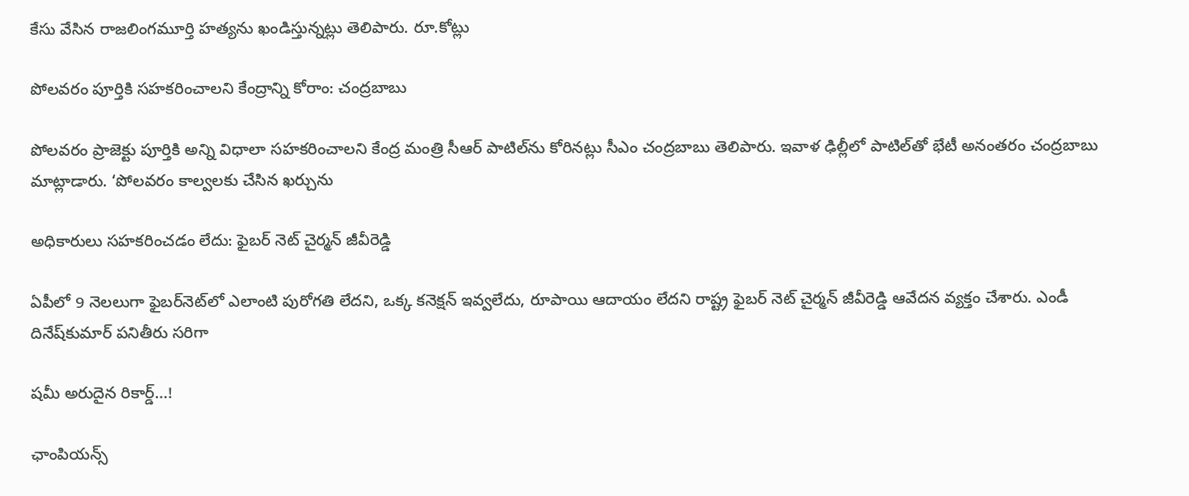కేసు వేసిన రాజలింగమూర్తి హత్యను ఖండిస్తున్నట్లు తెలిపారు. రూ.కోట్లు

పోలవరం పూర్తికి సహకరించాలని కేంద్రాన్ని కోరాం: చంద్రబాబు

పోలవరం ప్రాజెక్టు పూర్తికి అన్ని విధాలా సహకరించాలని కేంద్ర మంత్రి సీఆర్ పాటిల్‌ను కోరినట్లు సీఎం చంద్రబాబు తెలిపారు. ఇవాళ ఢిల్లీలో పాటిల్‌తో భేటీ అనంతరం చంద్రబాబు మాట్లాడారు. ‘పోలవరం కాల్వలకు చేసిన ఖర్చును

అధికారులు సహకరించడం లేదు: ఫైబర్‌ నెట్‌ చైర్మన్‌ జీవీరెడ్డి

ఏపీలో 9 నెలలుగా ఫైబర్‌నెట్‌లో ఎలాంటి పురోగతి లేదని, ఒక్క కనెక్షన్‌ ఇవ్వలేదు, రూపాయి ఆదాయం లేదని రాష్ట్ర ఫైబర్‌ నెట్‌ చైర్మన్‌ జీవీరెడ్డి ఆవేదన వ్యక్తం చేశారు. ఎండీ దినేష్‌కుమార్‌ పనితీరు సరిగా

షమీ అరుదైన రికార్డ్…!

ఛాంపియన్స్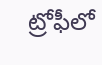ట్రోఫీలో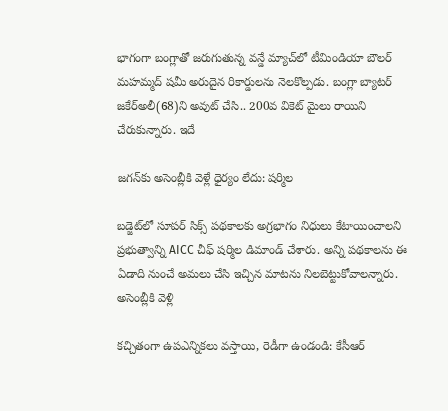భాగంగా బంగ్లాతో జరుగుతున్న వన్డే మ్యాచ్‌లో టీమిండియా బౌలర్ మహమ్మద్ షమీ అరుదైన రికార్డులను నెలకొల్పడు. బంగ్లా బ్యాటర్ జకేర్‌అలీ(68)ని అవుట్ చేసి.. 200వ వికెట్ మైలు రాయిని చేరుకున్నారు. ఇదే

జగన్‌కు అసెంబ్లీకి వెళ్లే ధైర్యం లేదు: షర్మిల

బడ్జెట్‌లో సూపర్ సిక్స్ పథకాలకు అగ్రభాగం నిధులు కేటాయించాలని ప్రభుత్వాన్ని AICC చీఫ్ షర్మిల డిమాండ్ చేశారు. అన్ని పథకాలను ఈ ఏడాది నుంచే అమలు చేసి ఇచ్చిన మాటను నిలబెట్టుకోవాలన్నారు. అసెంబ్లీకి వెళ్లి

కచ్చితంగా ఉపఎన్నికలు వస్తాయి, రెడీగా ఉండండి: కేసీఆర్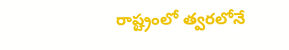రాష్ట్రంలో త్వరలోనే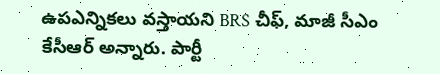ఉపఎన్నికలు వస్తాయని BRS చీఫ్, మాజీ సీఎం కేసీఆర్ అన్నారు. పార్టీ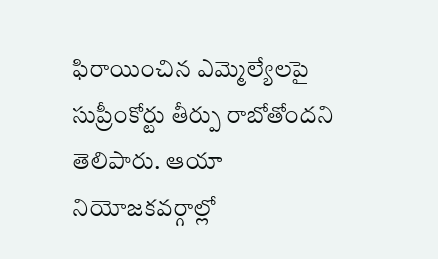ఫిరాయించిన ఎమ్మెల్యేలపై సుప్రీంకోర్టు తీర్పు రాబోతోందని తెలిపారు. ఆయా నియోజకవర్గాల్లో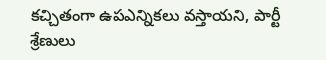కచ్చితంగా ఉపఎన్నికలు వస్తాయని, పార్టీ శ్రేణులు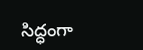సిద్ధంగా